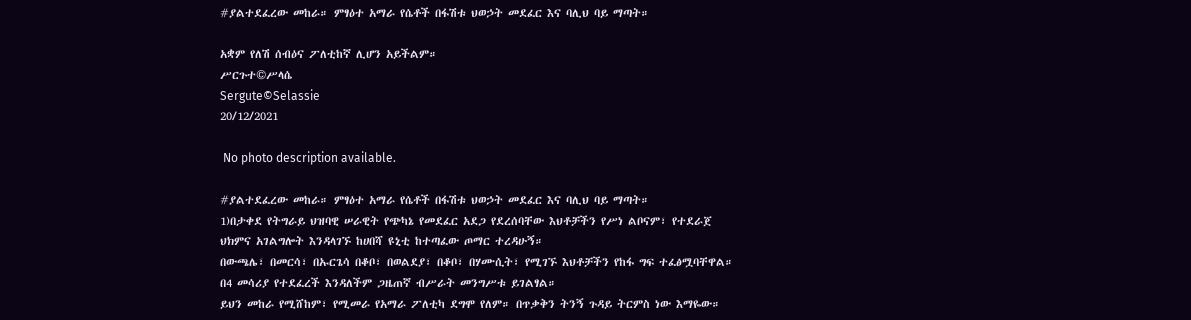#ያልተደፈረው መከራ። ምፃዕተ አማራ የሴቶች በፋሽቱ ህወኃት መደፈር እና ባሊህ ባይ ማጣት።

አቋም የለሽ ሰብዕና ፖለቲከኛ ሊሆን አይችልም።
ሥርጉተ©ሥላሴ
Sergute©Selassie
20/12/2021

 No photo description available.

#ያልተደፈረው መከራ። ምፃዕተ አማራ የሴቶች በፋሽቱ ህወኃት መደፈር እና ባሊህ ባይ ማጣት።
1)በታቀደ የትግራይ ህዝባዊ ሠራዊት የጭካኔ የመደፈር አደጋ የደረሰባቸው እህቶቻችን የሥነ ልቦናም፣ የተደራጀ ህክምና አገልግሎት እንዳላገኙ ከሀበሻ ዩኒቲ ከተጣፈው ጦማር ተረዳሁኝ።
በውጫሌ፣ በመርሳ፣ በኡርጌሳ በቆቦ፣ በወልደያ፣ በቆቦ፣ በሃሙሲት፣ የሚገኙ እህቶቻችን የከፋ ግፍ ተፈፅሟባቸዋል። በ4 መሳሪያ የተደፈረች እንዳለችም ጋዜጠኛ ብሥራት መንግሥቱ ይገልፃል።
ይህን መከራ የሚሸከም፣ የሚመራ የአማራ ፖለቲካ ደግሞ የለም። በጥቃቅን ትንኝ ጉዳይ ትርምስ ነው እማዬው።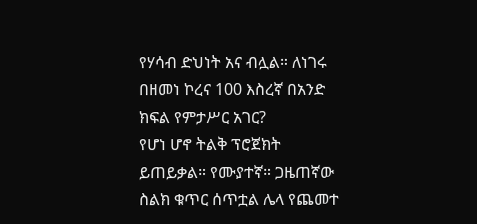የሃሳብ ድህነት አና ብሏል። ለነገሩ በዘመነ ኮረና 100 እስረኛ በአንድ ክፍል የምታሥር አገር?
የሆነ ሆኖ ትልቅ ፕሮጀክት ይጠይቃል። የሙያተኛ። ጋዜጠኛው ስልክ ቁጥር ሰጥቷል ሌላ የጨመተ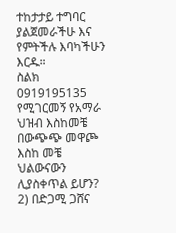ተከታታይ ተግባር ያልጀመራችሁ እና የምትችሉ እባካችሁን እርዱ።
ስልክ 0919195135
የሚገርመኝ የአማራ ህዝብ እስከመቼ በውጭጭ መዋጮ እስከ መቼ ህልውናውን ሊያስቀጥል ይሆን?
2) በድጋሚ ጋሸና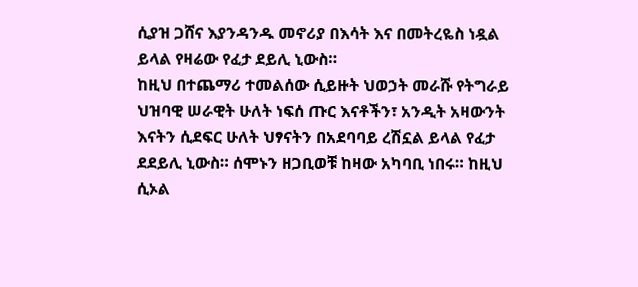ሲያዝ ጋሸና እያንዳንዱ መኖሪያ በእሳት እና በመትረዬስ ነዷል ይላል የዛሬው የፈታ ደይሊ ኒውስ።
ከዚህ በተጨማሪ ተመልሰው ሲይዙት ህወኃት መራሹ የትግራይ ህዝባዊ ሠራዊት ሁለት ነፍሰ ጡር እናቶችን፣ አንዲት አዛውንት እናትን ሲደፍር ሁለት ህፃናትን በአደባባይ ረሽኗል ይላል የፈታ ደደይሊ ኒውስ። ሰሞኑን ዘጋቢወቹ ከዛው አካባቢ ነበሩ። ከዚህ ሲኦል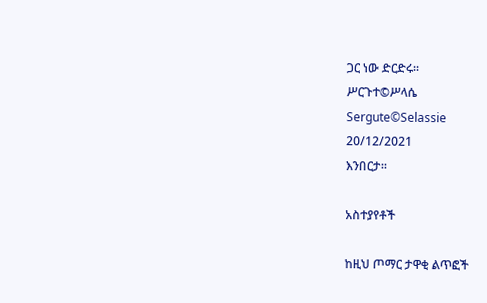ጋር ነው ድርድሩ።
ሥርጉተ©ሥላሴ
Sergute©Selassie
20/12/2021
እንበርታ።

አስተያየቶች

ከዚህ ጦማር ታዋቂ ልጥፎች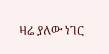ዛሬ ያለው ነገር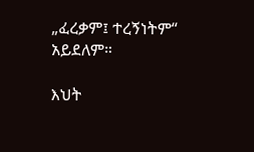„ፈረቃም፤ ተረኝነትም“ አይደለም።

እህት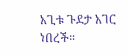አጊቱ ጉደታ አገር ነበረች።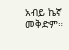አብይ ኬኛ መቅድም።